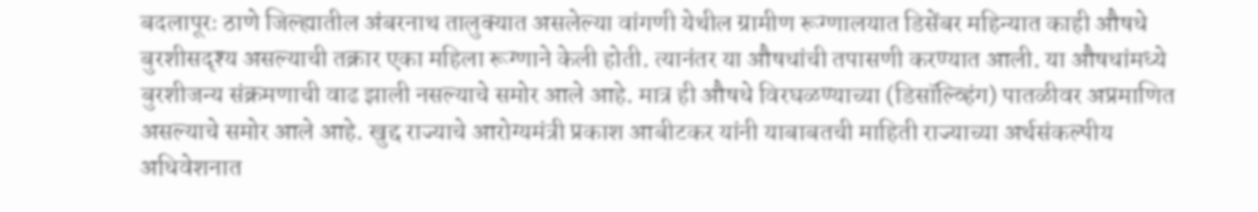बदलापूरः ठाणे जिल्ह्यातील अंबरनाथ तालुक्यात असलेल्या वांगणी येथील ग्रामीण रूग्णालयात डिसेंबर महिन्यात काही औषधे बुरशीसदृश्य असल्याची तक्रार एका महिला रूग्णाने केली होती. त्यानंतर या औषधांची तपासणी करण्यात आली. या औषधांमध्ये बुरशीजन्य संक्रमणाची वाढ झाली नसल्याचे समोर आले आहे. मात्र ही औषधे विरघळण्याच्या (डिसॉल्व्हिंग) पातळीवर अप्रमाणित असल्याचे समोर आले आहे. खुद्द राज्याचे आरोग्यमंत्री प्रकाश आबीटकर यांनी याबाबतची माहिती राज्याच्या अर्थसंकल्पीय अधिवेशनात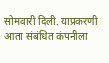सोमवारी दिली. याप्रकरणी आता संबंधित कंपनीला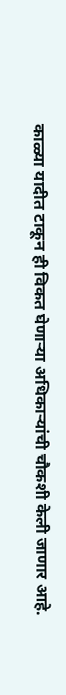काळ्या यादीत टाकून ही विकत घेणाऱ्या अधिकाऱ्यांची चौकशी केली जाणार आहे.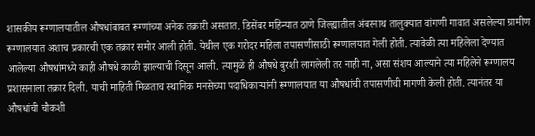शासकीय रूग्णालयातील औषधांबाबत रूग्णांच्या अनेक तक्रारी असतात. डिसेंबर महिन्यात ठाणे जिल्ह्यातील अंबरनाथ तालुक्यात वांगणी गावात असलेल्या ग्रामीण रूग्णालयात अशाच प्रकारची एक तक्रार समोर आली होती. येथील एक गरोदर महिला तपासणीसाठी रूग्णालयात गेली होती. त्यावेळी त्या महिलेला देण्यात आलेल्या औषधांमध्ये काही औषधे काळी झाल्याची दिसून आली. त्यामुळे ही औषधे बुरशी लागलेली तर नाही ना, असा संशय आल्याने त्या महिलेने रूग्णालय प्रशासनाला तक्रार दिली. याची माहिती मिळताच स्थानिक मनसेच्या पदाधिकाऱ्यांनी रूग्णालयात या औषधांची तपासणीची मागणी केली होती. त्यानंतर या औषधांची चौकशी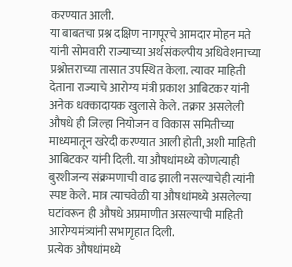करण्यात आली.
या बाबतचा प्रश्न दक्षिण नागपूरचे आमदार मोहन मते यांनी सोमवारी राज्याच्या अर्थसंकल्पीय अधिवेशनाच्या प्रश्नोत्तराच्या तासात उपस्थित केला. त्यावर माहिती देताना राज्याचे आरोग्य मंत्री प्रकाश आबिटकर यांनी अनेक धक्कादायक खुलासे केले. तक्रार असलेली औषधे ही जिल्हा नियोजन व विकास समितीच्या माध्यमातून खरेदी करण्यात आली होती, अशी माहिती आबिटकर यांनी दिली. या औषधांमध्ये कोणत्याही बुरशीजन्य संक्रमणाची वाढ झाली नसल्याचेही त्यांनी स्पष्ट केले. मात्र त्याचवेळी या औषधांमध्ये असलेल्या घटांवरून ही औषधे अप्रमाणीत असल्याची माहिती आरोग्यमंत्र्यांनी सभागृहात दिली.
प्रत्येक औषधांमध्ये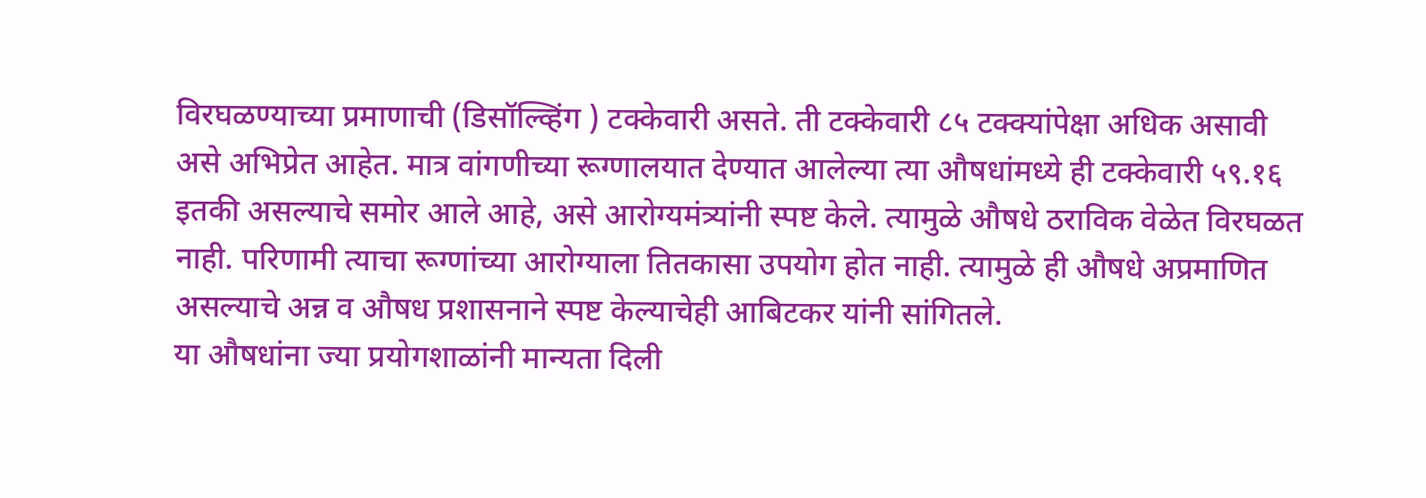विरघळण्याच्या प्रमाणाची (डिसॉल्व्हिंग ) टक्केवारी असते. ती टक्केवारी ८५ टक्क्यांपेक्षा अधिक असावी असे अभिप्रेत आहेत. मात्र वांगणीच्या रूग्णालयात देण्यात आलेल्या त्या औषधांमध्ये ही टक्केवारी ५९.१६ इतकी असल्याचे समोर आले आहे, असे आरोग्यमंत्र्यांनी स्पष्ट केले. त्यामुळे औषधे ठराविक वेळेत विरघळत नाही. परिणामी त्याचा रूग्णांच्या आरोग्याला तितकासा उपयोग होत नाही. त्यामुळे ही औषधे अप्रमाणित असल्याचे अन्न व औषध प्रशासनाने स्पष्ट केल्याचेही आबिटकर यांनी सांगितले.
या औषधांना ज्या प्रयोगशाळांनी मान्यता दिली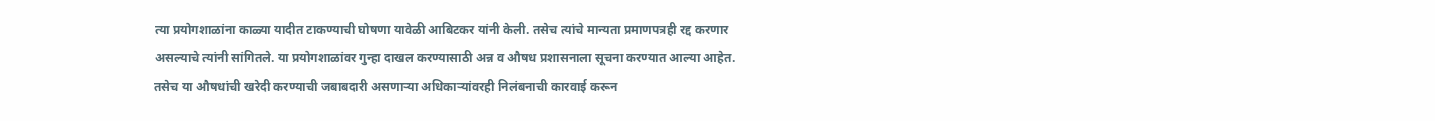त्या प्रयोगशाळांना काळ्या यादीत टाकण्याची घोषणा यावेळी आबिटकर यांनी केली. तसेच त्यांचे मान्यता प्रमाणपत्रही रद्द करणार असल्याचे त्यांनी सांगितले. या प्रयोगशाळांवर गुन्हा दाखल करण्यासाठी अन्न व औषध प्रशासनाला सूचना करण्यात आल्या आहेत. तसेच या औषधांची खरेदी करण्याची जबाबदारी असणाऱ्या अधिकाऱ्यांवरही निलंबनाची कारवाई करून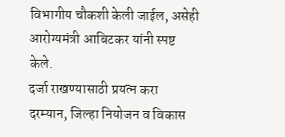विभागीय चौकशी केली जाईल, असेही आरोग्यमंत्री आबिटकर यांनी स्पष्ट केले.
दर्जा राखण्यासाठी प्रयत्न करा
दरम्यान, जिल्हा नियोजन व विकास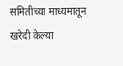समितीच्या माध्यमातून खरेदी केल्या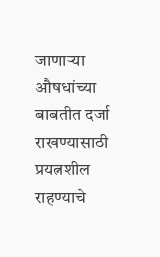जाणाऱ्या औषधांच्या बाबतीत दर्जा राखण्यासाठी प्रयत्नशील राहण्याचे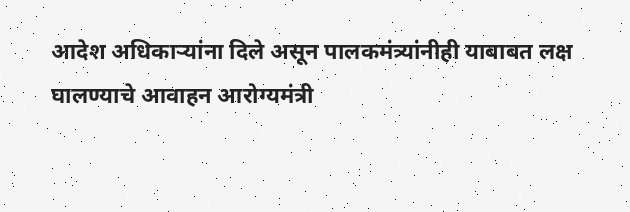आदेश अधिकाऱ्यांना दिले असून पालकमंत्र्यांनीही याबाबत लक्ष घालण्याचे आवाहन आरोग्यमंत्री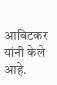आबिटकर यांनी केले आहे.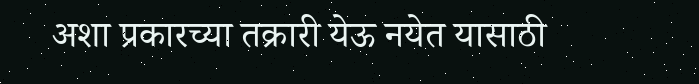अशा प्रकारच्या तक्रारी येऊ नयेत यासाठी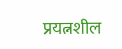प्रयत्नशील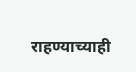राहण्याच्याही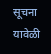सूचना यावेळी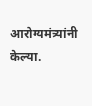आरोग्यमंत्र्यांनी केल्या.